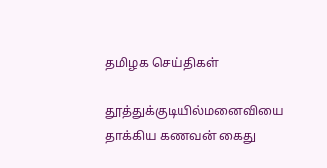தமிழக செய்திகள்

தூத்துக்குடியில்மனைவியை தாக்கிய கணவன் கைது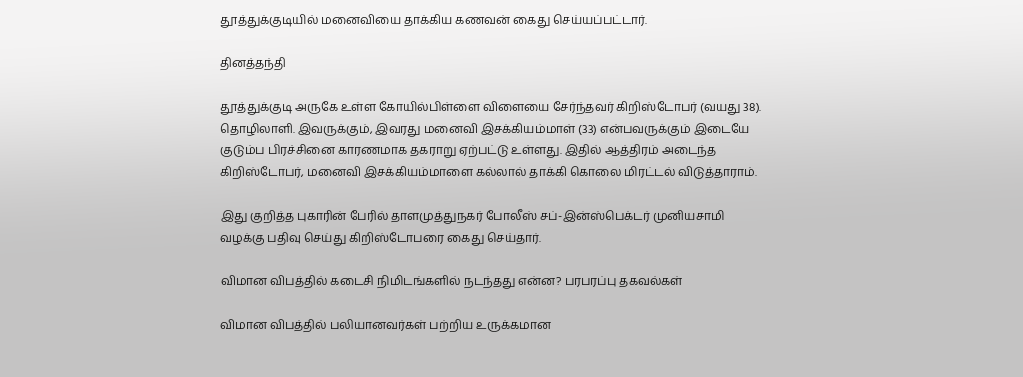தூத்துக்குடியில் மனைவியை தாக்கிய கணவன் கைது செய்யப்பட்டார்.

தினத்தந்தி

தூத்துக்குடி அருகே உள்ள கோயில்பிள்ளை விளையை சேர்ந்தவர் கிறிஸ்டோபர் (வயது 38). தொழிலாளி. இவருக்கும், இவரது மனைவி இசக்கியம்மாள் (33) என்பவருக்கும் இடையே குடும்ப பிரச்சினை காரணமாக தகராறு ஏற்பட்டு உள்ளது. இதில் ஆத்திரம் அடைந்த கிறிஸ்டோபர், மனைவி இசக்கியம்மாளை கல்லால் தாக்கி கொலை மிரட்டல் விடுத்தாராம்.

இது குறித்த புகாரின் பேரில் தாளமுத்துநகர் போலீஸ் சப்-இன்ஸ்பெக்டர் முனியசாமி வழக்கு பதிவு செய்து கிறிஸ்டோபரை கைது செய்தார்.

விமான விபத்தில் கடைசி நிமிடங்களில் நடந்தது என்ன? பரபரப்பு தகவல்கள்

விமான விபத்தில் பலியானவர்கள் பற்றிய உருக்கமான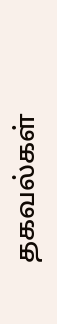தகவல்கள்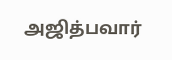அஜித்பவார்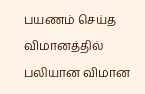பயணம் செய்த விமானத்தில் பலியான விமான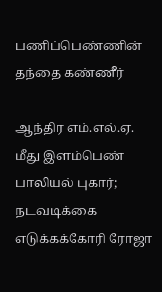பணிப்பெண்ணின் தந்தை கண்ணீர்

ஆந்திர எம்.எல்.ஏ. மீது இளம்பெண் பாலியல் புகார்; நடவடிக்கை எடுக்கக்கோரி ரோஜா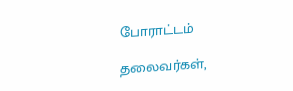போராட்டம்

தலைவர்கள்,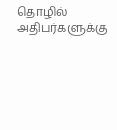தொழில் அதிபர்களுக்கு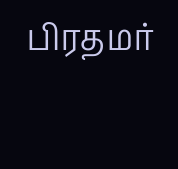பிரதமர்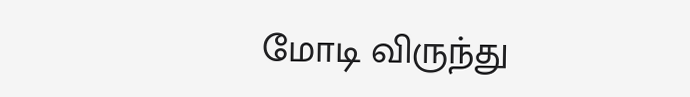மோடி விருந்து